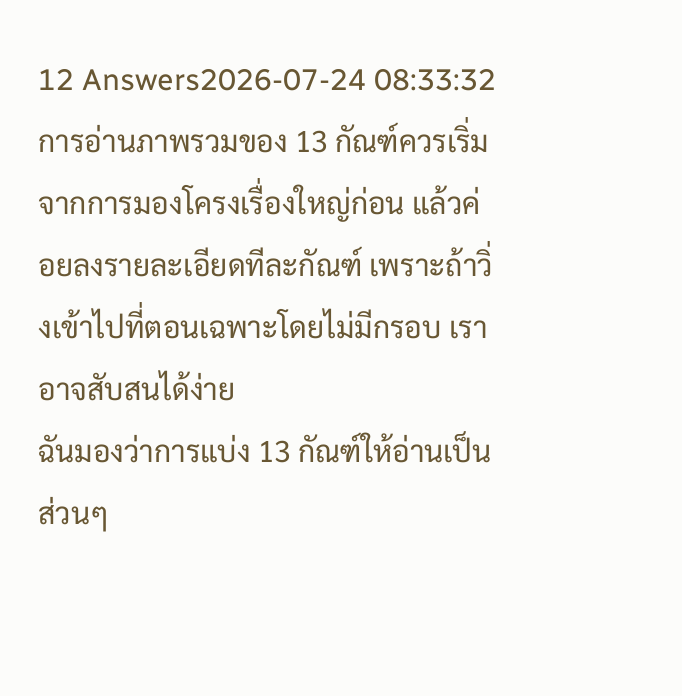12 Answers2026-07-24 08:33:32
การอ่านภาพรวมของ 13 กัณฑ์ควรเริ่มจากการมองโครงเรื่องใหญ่ก่อน แล้วค่อยลงรายละเอียดทีละกัณฑ์ เพราะถ้าวิ่งเข้าไปที่ตอนเฉพาะโดยไม่มีกรอบ เราอาจสับสนได้ง่าย
ฉันมองว่าการแบ่ง 13 กัณฑ์ให้อ่านเป็นส่วนๆ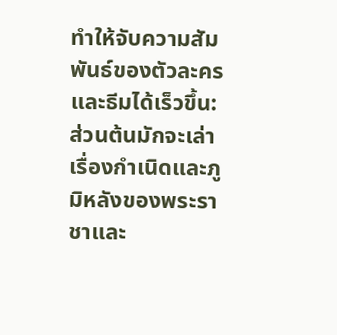ทำให้จับความสัมพันธ์ของตัวละครและธีมได้เร็วขึ้น: ส่วนต้นมักจะเล่าเรื่องกำเนิดและภูมิหลังของพระราชาและ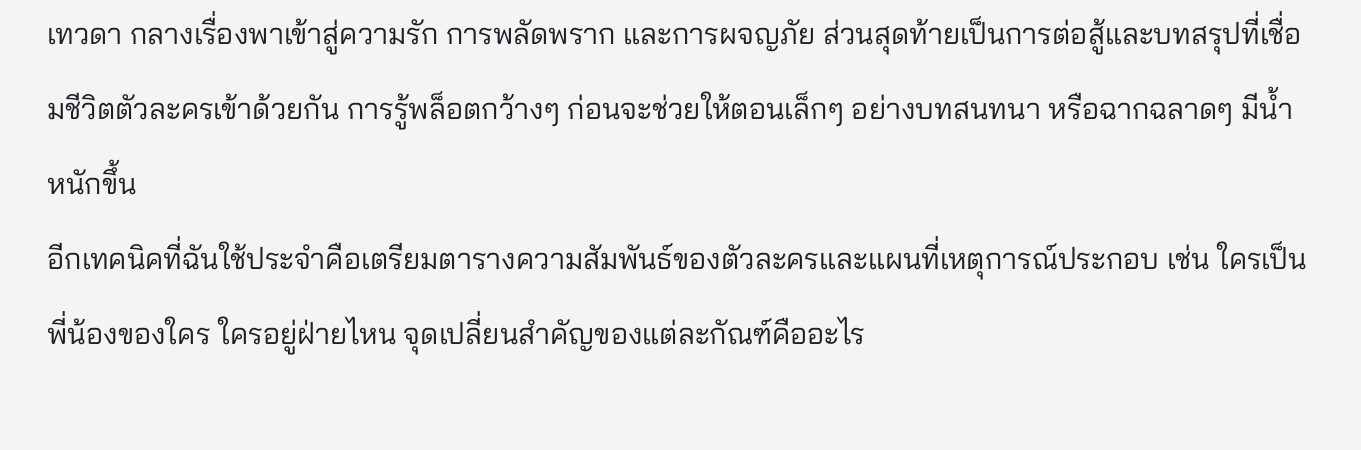เทวดา กลางเรื่องพาเข้าสู่ความรัก การพลัดพราก และการผจญภัย ส่วนสุดท้ายเป็นการต่อสู้และบทสรุปที่เชื่อมชีวิตตัวละครเข้าด้วยกัน การรู้พล็อตกว้างๆ ก่อนจะช่วยให้ตอนเล็กๆ อย่างบทสนทนา หรือฉากฉลาดๆ มีน้ำหนักขึ้น
อีกเทคนิคที่ฉันใช้ประจำคือเตรียมตารางความสัมพันธ์ของตัวละครและแผนที่เหตุการณ์ประกอบ เช่น ใครเป็นพี่น้องของใคร ใครอยู่ฝ่ายไหน จุดเปลี่ยนสำคัญของแต่ละกัณฑ์คืออะไร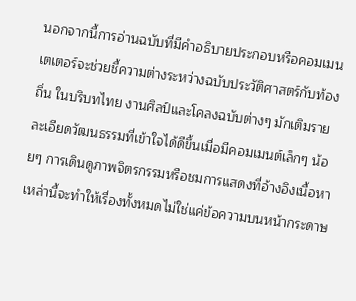นอกจากนี้การอ่านฉบับที่มีคำอธิบายประกอบหรือคอมเมนเตเตอร์จะช่วยชี้ความต่างระหว่างฉบับประวัติศาสตร์กับท้องถิ่น ในบริบทไทย งานศิลป์และโคลงฉบับต่างๆ มักเติมรายละเอียดวัฒนธรรมที่เข้าใจได้ดีขึ้นเมื่อมีคอมเมนต์เล็กๆ น้อยๆ การเดินดูภาพจิตรกรรมหรือชมการแสดงที่อ้างอิงเนื้อหาเหล่านี้จะทำให้เรื่องทั้งหมดไม่ใช่แค่ข้อความบนหน้ากระดาษ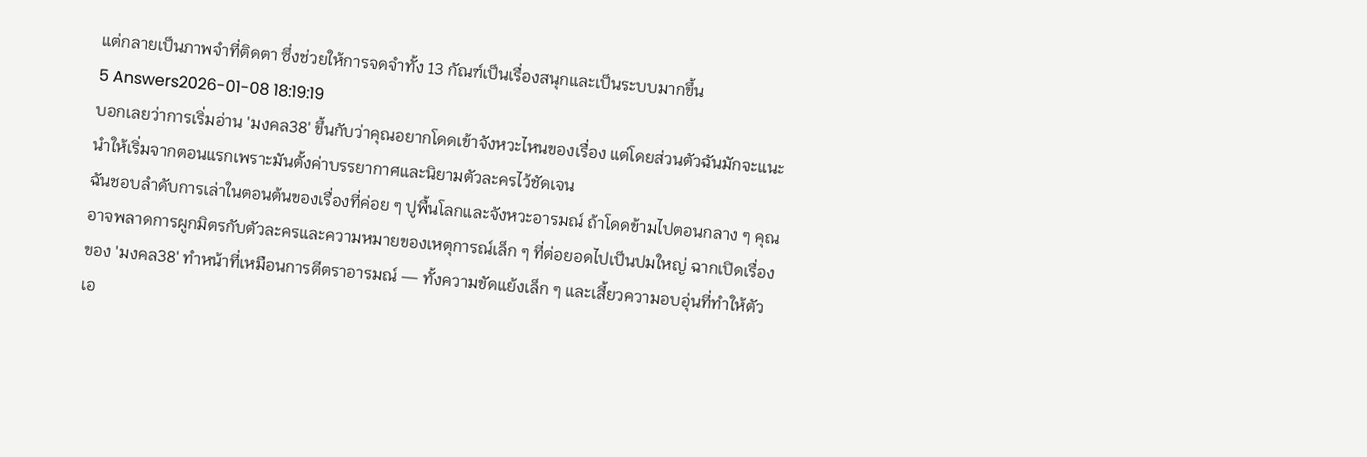แต่กลายเป็นภาพจำที่ติดตา ซึ่งช่วยให้การจดจำทั้ง 13 กัณฑ์เป็นเรื่องสนุกและเป็นระบบมากขึ้น
5 Answers2026-01-08 18:19:19
บอกเลยว่าการเริ่มอ่าน 'มงคล38' ขึ้นกับว่าคุณอยากโดดเข้าจังหวะไหนของเรื่อง แต่โดยส่วนตัวฉันมักจะแนะนำให้เริ่มจากตอนแรกเพราะมันตั้งค่าบรรยากาศและนิยามตัวละครไว้ชัดเจน
ฉันชอบลำดับการเล่าในตอนต้นของเรื่องที่ค่อย ๆ ปูพื้นโลกและจังหวะอารมณ์ ถ้าโดดข้ามไปตอนกลาง ๆ คุณอาจพลาดการผูกมิตรกับตัวละครและความหมายของเหตุการณ์เล็ก ๆ ที่ต่อยอดไปเป็นปมใหญ่ ฉากเปิดเรื่องของ 'มงคล38' ทำหน้าที่เหมือนการตีตราอารมณ์ — ทั้งความขัดแย้งเล็ก ๆ และเสี้ยวความอบอุ่นที่ทำให้ตัวเอ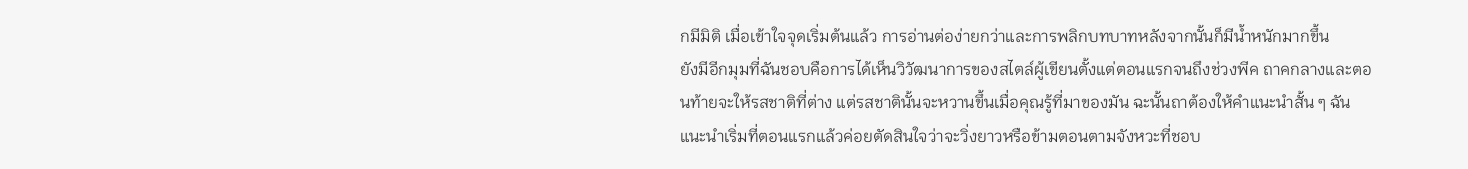กมีมิติ เมื่อเข้าใจจุดเริ่มต้นแล้ว การอ่านต่อง่ายกว่าและการพลิกบทบาทหลังจากนั้นก็มีน้ำหนักมากขึ้น
ยังมีอีกมุมที่ฉันชอบคือการได้เห็นวิวัฒนาการของสไตล์ผู้เขียนตั้งแต่ตอนแรกจนถึงช่วงพีค ถาคกลางและตอนท้ายจะให้รสชาติที่ต่าง แต่รสชาตินั้นจะหวานขึ้นเมื่อคุณรู้ที่มาของมัน ฉะนั้นถาต้องให้คำแนะนำสั้น ๆ ฉันแนะนำเริ่มที่ตอนแรกแล้วค่อยตัดสินใจว่าจะวิ่งยาวหรือข้ามตอนตามจังหวะที่ชอบ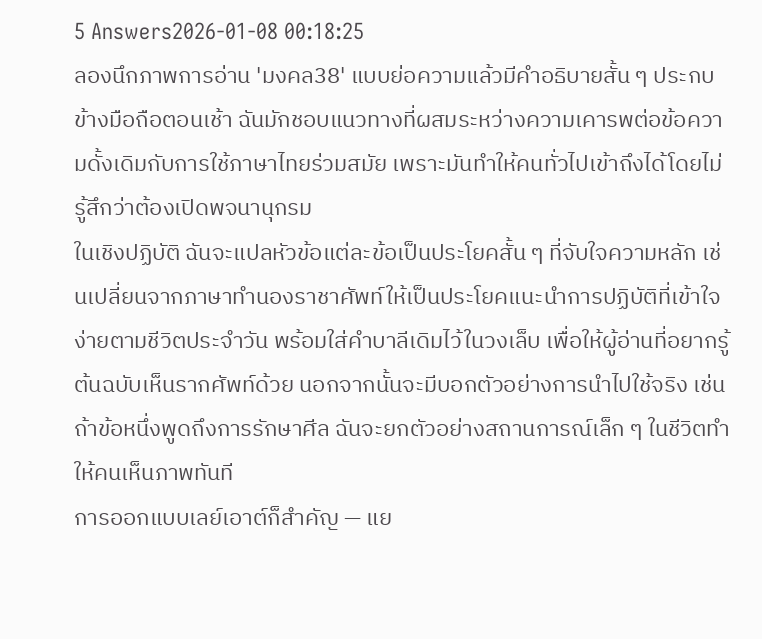5 Answers2026-01-08 00:18:25
ลองนึกภาพการอ่าน 'มงคล38' แบบย่อความแล้วมีคำอธิบายสั้น ๆ ประกบข้างมือถือตอนเช้า ฉันมักชอบแนวทางที่ผสมระหว่างความเคารพต่อข้อความดั้งเดิมกับการใช้ภาษาไทยร่วมสมัย เพราะมันทำให้คนทั่วไปเข้าถึงได้โดยไม่รู้สึกว่าต้องเปิดพจนานุกรม
ในเชิงปฏิบัติ ฉันจะแปลหัวข้อแต่ละข้อเป็นประโยคสั้น ๆ ที่จับใจความหลัก เช่นเปลี่ยนจากภาษาทำนองราชาศัพท์ให้เป็นประโยคแนะนำการปฏิบัติที่เข้าใจง่ายตามชีวิตประจำวัน พร้อมใส่คำบาลีเดิมไว้ในวงเล็บ เพื่อให้ผู้อ่านที่อยากรู้ต้นฉบับเห็นรากศัพท์ด้วย นอกจากนั้นจะมีบอกตัวอย่างการนำไปใช้จริง เช่นถ้าข้อหนึ่งพูดถึงการรักษาศีล ฉันจะยกตัวอย่างสถานการณ์เล็ก ๆ ในชีวิตทำให้คนเห็นภาพทันที
การออกแบบเลย์เอาต์ก็สำคัญ — แย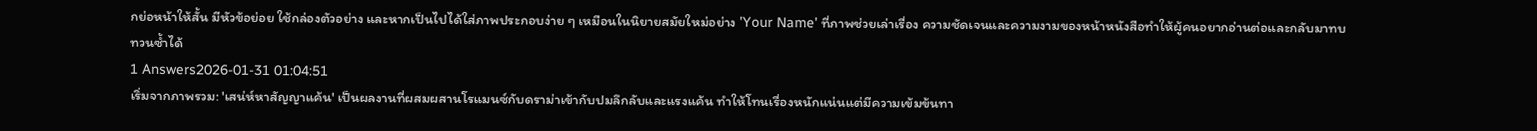กย่อหน้าให้สั้น มีหัวข้อย่อย ใช้กล่องตัวอย่าง และหากเป็นไปได้ใส่ภาพประกอบง่าย ๆ เหมือนในนิยายสมัยใหม่อย่าง 'Your Name' ที่ภาพช่วยเล่าเรื่อง ความชัดเจนและความงามของหน้าหนังสือทำให้ผู้คนอยากอ่านต่อและกลับมาทบทวนซ้ำได้
1 Answers2026-01-31 01:04:51
เริ่มจากภาพรวม: 'เสน่ห์หาสัญญาแค้น' เป็นผลงานที่ผสมผสานโรแมนซ์กับดราม่าเข้ากับปมลึกลับและแรงแค้น ทำให้โทนเรื่องหนักแน่นแต่มีความเข้มข้นทา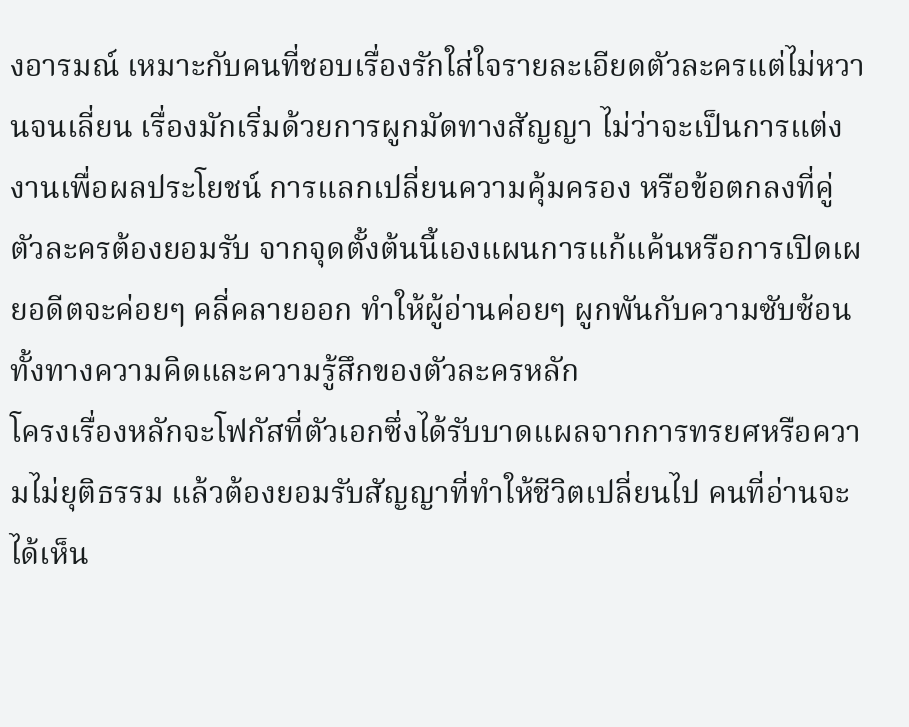งอารมณ์ เหมาะกับคนที่ชอบเรื่องรักใส่ใจรายละเอียดตัวละครแต่ไม่หวานจนเลี่ยน เรื่องมักเริ่มด้วยการผูกมัดทางสัญญา ไม่ว่าจะเป็นการแต่งงานเพื่อผลประโยชน์ การแลกเปลี่ยนความคุ้มครอง หรือข้อตกลงที่คู่ตัวละครต้องยอมรับ จากจุดตั้งต้นนี้เองแผนการแก้แค้นหรือการเปิดเผยอดีตจะค่อยๆ คลี่คลายออก ทำให้ผู้อ่านค่อยๆ ผูกพันกับความซับซ้อนทั้งทางความคิดและความรู้สึกของตัวละครหลัก
โครงเรื่องหลักจะโฟกัสที่ตัวเอกซึ่งได้รับบาดแผลจากการทรยศหรือความไม่ยุติธรรม แล้วต้องยอมรับสัญญาที่ทำให้ชีวิตเปลี่ยนไป คนที่อ่านจะได้เห็น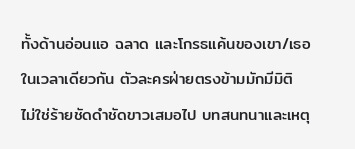ทั้งด้านอ่อนแอ ฉลาด และโกรธแค้นของเขา/เธอ ในเวลาเดียวกัน ตัวละครฝ่ายตรงข้ามมักมีมิติ ไม่ใช่ร้ายชัดดำชัดขาวเสมอไป บทสนทนาและเหตุ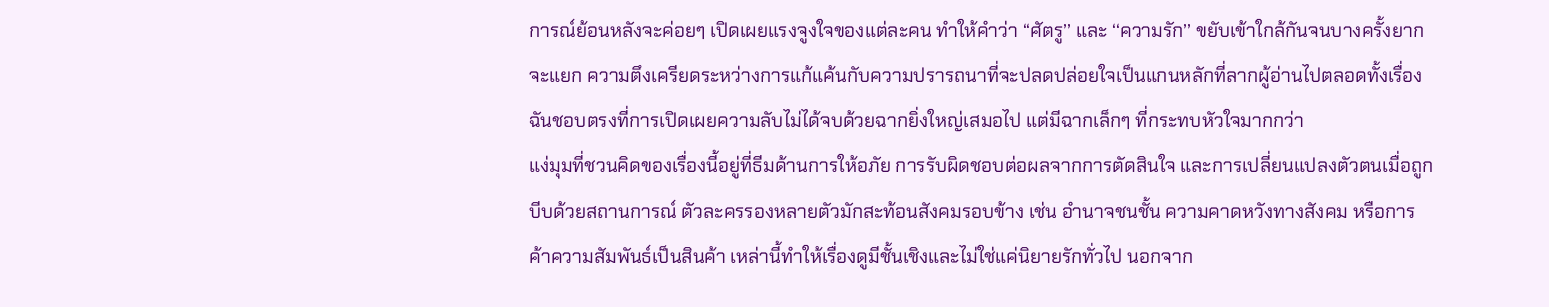การณ์ย้อนหลังจะค่อยๆ เปิดเผยแรงจูงใจของแต่ละคน ทำให้คำว่า ‘‘ศัตรู’’ และ ‘‘ความรัก’’ ขยับเข้าใกล้กันจนบางครั้งยากจะแยก ความตึงเครียดระหว่างการแก้แค้นกับความปรารถนาที่จะปลดปล่อยใจเป็นแกนหลักที่ลากผู้อ่านไปตลอดทั้งเรื่อง ฉันชอบตรงที่การเปิดเผยความลับไม่ได้จบด้วยฉากยิ่งใหญ่เสมอไป แต่มีฉากเล็กๆ ที่กระทบหัวใจมากกว่า
แง่มุมที่ชวนคิดของเรื่องนี้อยู่ที่ธีมด้านการให้อภัย การรับผิดชอบต่อผลจากการตัดสินใจ และการเปลี่ยนแปลงตัวตนเมื่อถูกบีบด้วยสถานการณ์ ตัวละครรองหลายตัวมักสะท้อนสังคมรอบข้าง เช่น อำนาจชนชั้น ความคาดหวังทางสังคม หรือการค้าความสัมพันธ์เป็นสินค้า เหล่านี้ทำให้เรื่องดูมีชั้นเชิงและไม่ใช่แค่นิยายรักทั่วไป นอกจาก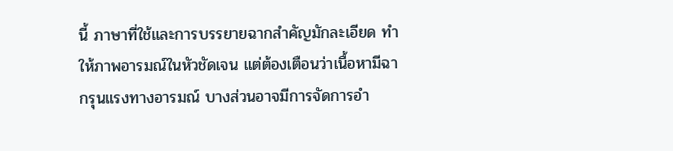นี้ ภาษาที่ใช้และการบรรยายฉากสำคัญมักละเอียด ทำให้ภาพอารมณ์ในหัวชัดเจน แต่ต้องเตือนว่าเนื้อหามีฉากรุนแรงทางอารมณ์ บางส่วนอาจมีการจัดการอำ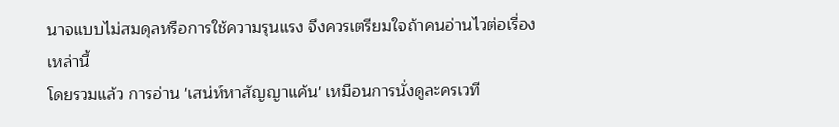นาจแบบไม่สมดุลหรือการใช้ความรุนแรง จึงควรเตรียมใจถ้าคนอ่านไวต่อเรื่องเหล่านี้
โดยรวมแล้ว การอ่าน 'เสน่ห์หาสัญญาแค้น' เหมือนการนั่งดูละครเวที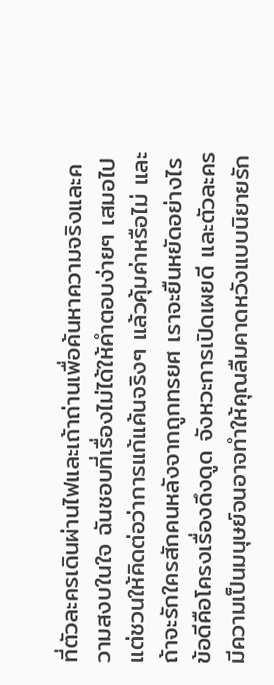ที่ตัวละครเดินผ่านไฟและเถ้าถ่านเพื่อค้นหาความจริงและความสงบในใจ ฉันชอบที่เรื่องไม่ได้ให้คำตอบง่ายๆ เสมอไป แต่ชวนให้คิดต่อว่าการแก้แค้นจริงๆ แล้วคุ้มค่าหรือไม่ และถ้าจะรักใครสักคนหลังจากถูกทรยศ เราจะยืนหยัดอย่างไร ข้อดีคือโครงเรื่องดึงดูด จังหวะการเปิดเผยดี และตัวละครมีความเป็นมนุษย์จนอาจทำให้คุณลืมคาดหวังแบบนิยายรัก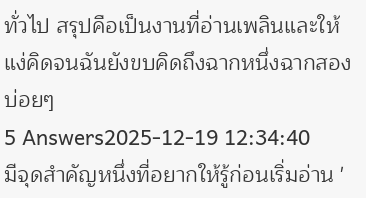ทั่วไป สรุปคือเป็นงานที่อ่านเพลินและให้แง่คิดจนฉันยังขบคิดถึงฉากหนึ่งฉากสองบ่อยๆ
5 Answers2025-12-19 12:34:40
มีจุดสำคัญหนึ่งที่อยากให้รู้ก่อนเริ่มอ่าน '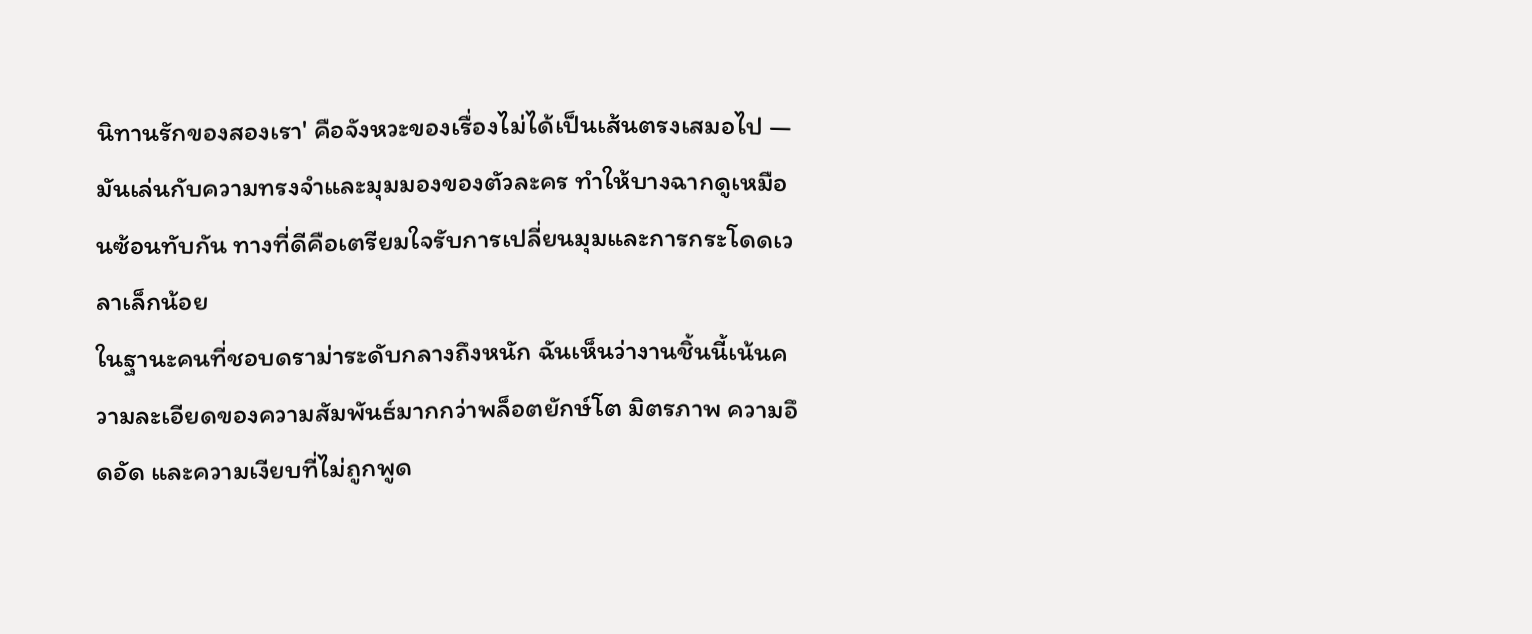นิทานรักของสองเรา' คือจังหวะของเรื่องไม่ได้เป็นเส้นตรงเสมอไป — มันเล่นกับความทรงจำและมุมมองของตัวละคร ทำให้บางฉากดูเหมือนซ้อนทับกัน ทางที่ดีคือเตรียมใจรับการเปลี่ยนมุมและการกระโดดเวลาเล็กน้อย
ในฐานะคนที่ชอบดราม่าระดับกลางถึงหนัก ฉันเห็นว่างานชิ้นนี้เน้นความละเอียดของความสัมพันธ์มากกว่าพล็อตยักษ์โต มิตรภาพ ความอึดอัด และความเงียบที่ไม่ถูกพูด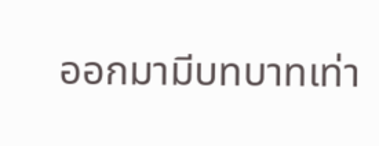ออกมามีบทบาทเท่า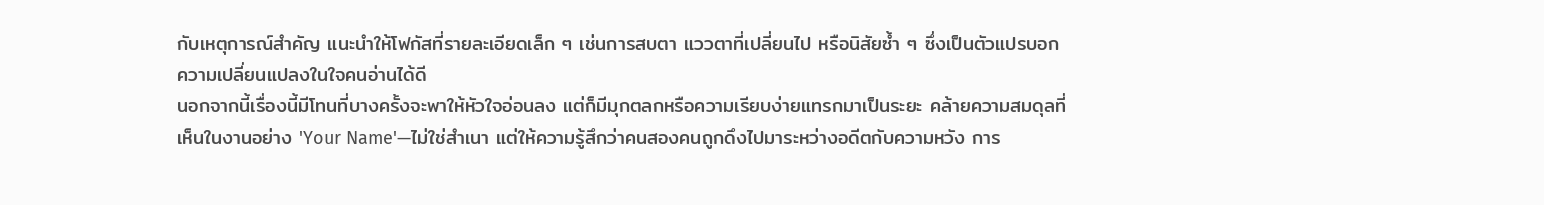กับเหตุการณ์สำคัญ แนะนำให้โฟกัสที่รายละเอียดเล็ก ๆ เช่นการสบตา แววตาที่เปลี่ยนไป หรือนิสัยซ้ำ ๆ ซึ่งเป็นตัวแปรบอกความเปลี่ยนแปลงในใจคนอ่านได้ดี
นอกจากนี้เรื่องนี้มีโทนที่บางครั้งจะพาให้หัวใจอ่อนลง แต่ก็มีมุกตลกหรือความเรียบง่ายแทรกมาเป็นระยะ คล้ายความสมดุลที่เห็นในงานอย่าง 'Your Name'—ไม่ใช่สำเนา แต่ให้ความรู้สึกว่าคนสองคนถูกดึงไปมาระหว่างอดีตกับความหวัง การ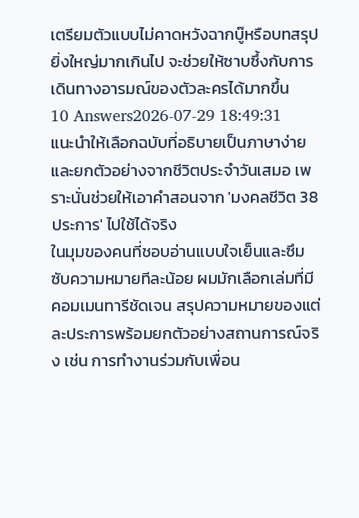เตรียมตัวแบบไม่คาดหวังฉากบู๊หรือบทสรุปยิ่งใหญ่มากเกินไป จะช่วยให้ซาบซึ้งกับการเดินทางอารมณ์ของตัวละครได้มากขึ้น
10 Answers2026-07-29 18:49:31
แนะนำให้เลือกฉบับที่อธิบายเป็นภาษาง่ายและยกตัวอย่างจากชีวิตประจำวันเสมอ เพราะนั่นช่วยให้เอาคำสอนจาก 'มงคลชีวิต 38 ประการ' ไปใช้ได้จริง
ในมุมของคนที่ชอบอ่านแบบใจเย็นและซึมซับความหมายทีละน้อย ผมมักเลือกเล่มที่มีคอมเมนทารีชัดเจน สรุปความหมายของแต่ละประการพร้อมยกตัวอย่างสถานการณ์จริง เช่น การทำงานร่วมกับเพื่อน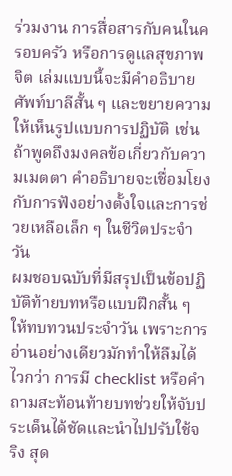ร่วมงาน การสื่อสารกับคนในครอบครัว หรือการดูแลสุขภาพจิต เล่มแบบนี้จะมีคำอธิบายศัพท์บาลีสั้น ๆ และขยายความให้เห็นรูปแบบการปฏิบัติ เช่น ถ้าพูดถึงมงคลข้อเกี่ยวกับความเมตตา คำอธิบายจะเชื่อมโยงกับการฟังอย่างตั้งใจและการช่วยเหลือเล็ก ๆ ในชีวิตประจำวัน
ผมชอบฉบับที่มีสรุปเป็นข้อปฏิบัติท้ายบทหรือแบบฝึกสั้น ๆ ให้ทบทวนประจำวัน เพราะการอ่านอย่างเดียวมักทำให้ลืมได้ไวกว่า การมี checklist หรือคำถามสะท้อนท้ายบทช่วยให้จับประเด็นได้ชัดและนำไปปรับใช้จริง สุด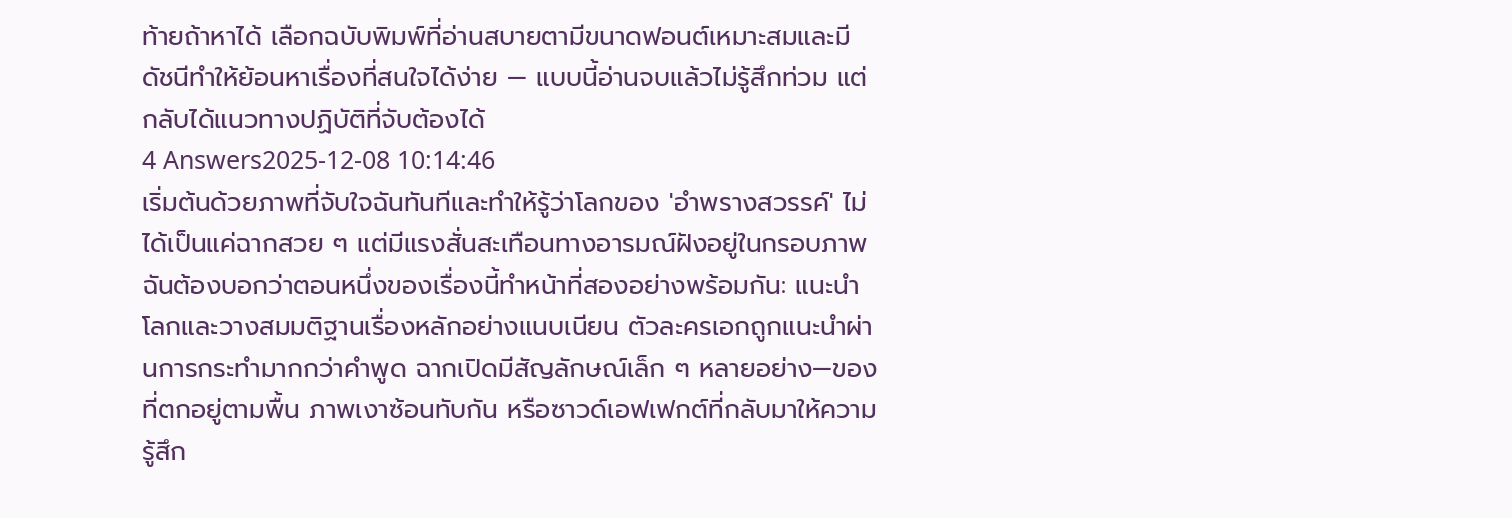ท้ายถ้าหาได้ เลือกฉบับพิมพ์ที่อ่านสบายตามีขนาดฟอนต์เหมาะสมและมีดัชนีทำให้ย้อนหาเรื่องที่สนใจได้ง่าย — แบบนี้อ่านจบแล้วไม่รู้สึกท่วม แต่กลับได้แนวทางปฏิบัติที่จับต้องได้
4 Answers2025-12-08 10:14:46
เริ่มต้นด้วยภาพที่จับใจฉันทันทีและทำให้รู้ว่าโลกของ 'อำพรางสวรรค์' ไม่ได้เป็นแค่ฉากสวย ๆ แต่มีแรงสั่นสะเทือนทางอารมณ์ฝังอยู่ในกรอบภาพ
ฉันต้องบอกว่าตอนหนึ่งของเรื่องนี้ทำหน้าที่สองอย่างพร้อมกัน: แนะนำโลกและวางสมมติฐานเรื่องหลักอย่างแนบเนียน ตัวละครเอกถูกแนะนำผ่านการกระทำมากกว่าคำพูด ฉากเปิดมีสัญลักษณ์เล็ก ๆ หลายอย่าง—ของที่ตกอยู่ตามพื้น ภาพเงาซ้อนทับกัน หรือซาวด์เอฟเฟกต์ที่กลับมาให้ความรู้สึก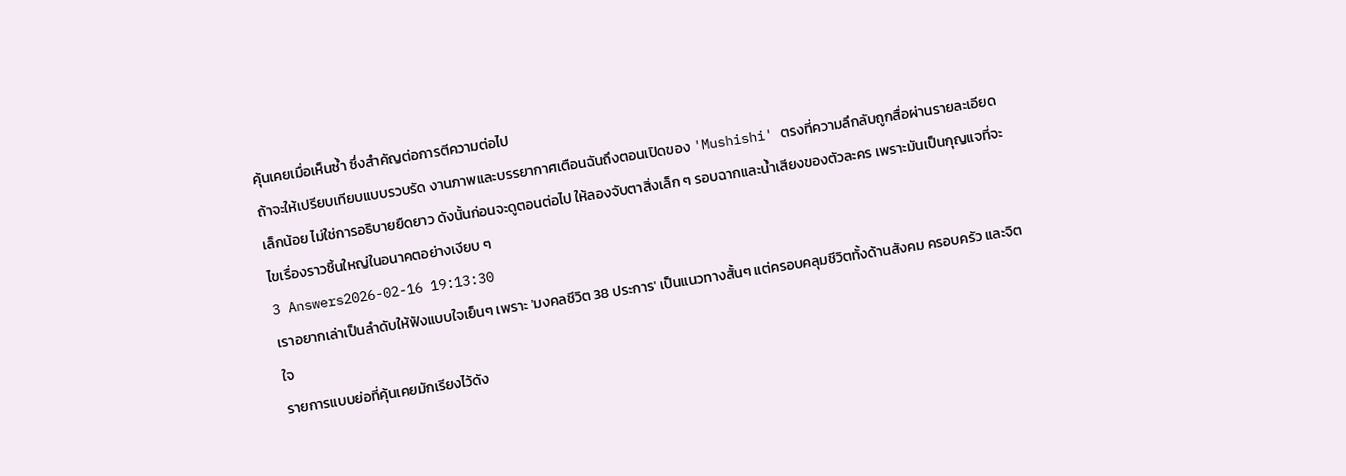คุ้นเคยเมื่อเห็นซ้ำ ซึ่งสำคัญต่อการตีความต่อไป
ถ้าจะให้เปรียบเทียบแบบรวบรัด งานภาพและบรรยากาศเตือนฉันถึงตอนเปิดของ 'Mushishi' ตรงที่ความลึกลับถูกสื่อผ่านรายละเอียดเล็กน้อย ไม่ใช่การอธิบายยืดยาว ดังนั้นก่อนจะดูตอนต่อไป ให้ลองจับตาสิ่งเล็ก ๆ รอบฉากและน้ำเสียงของตัวละคร เพราะมันเป็นกุญแจที่จะไขเรื่องราวชิ้นใหญ่ในอนาคตอย่างเงียบ ๆ
3 Answers2026-02-16 19:13:30
เราอยากเล่าเป็นลำดับให้ฟังแบบใจเย็นๆ เพราะ 'มงคลชีวิต 38 ประการ' เป็นแนวทางสั้นๆ แต่ครอบคลุมชีวิตทั้งด้านสังคม ครอบครัว และจิตใจ
รายการแบบย่อที่คุ้นเคยมักเรียงไว้ดัง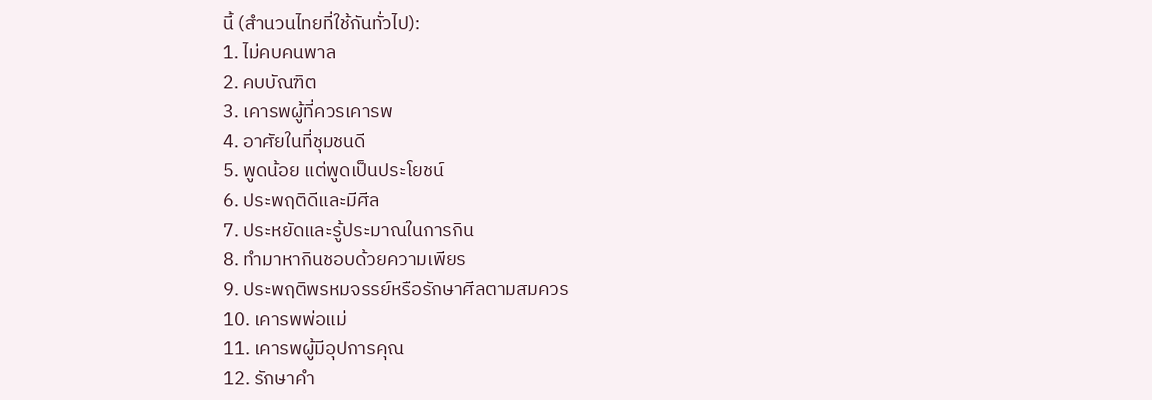นี้ (สำนวนไทยที่ใช้กันทั่วไป):
1. ไม่คบคนพาล
2. คบบัณฑิต
3. เคารพผู้ที่ควรเคารพ
4. อาศัยในที่ชุมชนดี
5. พูดน้อย แต่พูดเป็นประโยชน์
6. ประพฤติดีและมีศีล
7. ประหยัดและรู้ประมาณในการกิน
8. ทำมาหากินชอบด้วยความเพียร
9. ประพฤติพรหมจรรย์หรือรักษาศีลตามสมควร
10. เคารพพ่อแม่
11. เคารพผู้มีอุปการคุณ
12. รักษาคำ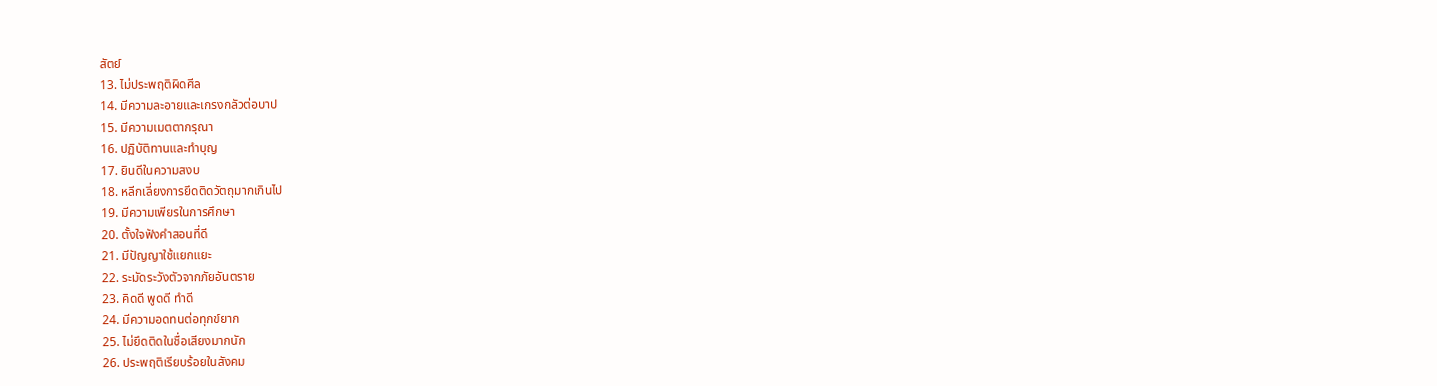สัตย์
13. ไม่ประพฤติผิดศีล
14. มีความละอายและเกรงกลัวต่อบาป
15. มีความเมตตากรุณา
16. ปฏิบัติทานและทำบุญ
17. ยินดีในความสงบ
18. หลีกเลี่ยงการยึดติดวัตถุมากเกินไป
19. มีความเพียรในการศึกษา
20. ตั้งใจฟังคำสอนที่ดี
21. มีปัญญาใช้แยกแยะ
22. ระมัดระวังตัวจากภัยอันตราย
23. คิดดี พูดดี ทำดี
24. มีความอดทนต่อทุกข์ยาก
25. ไม่ยึดติดในชื่อเสียงมากนัก
26. ประพฤติเรียบร้อยในสังคม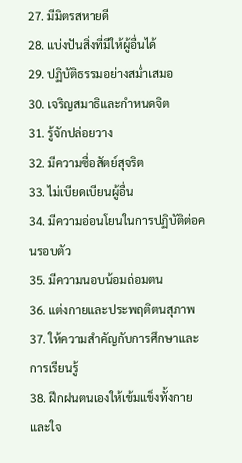27. มีมิตรสหายดี
28. แบ่งปันสิ่งที่มีให้ผู้อื่นได้
29. ปฏิบัติธรรมอย่างสม่ำเสมอ
30. เจริญสมาธิและกำหนดจิต
31. รู้จักปล่อยวาง
32. มีความซื่อสัตย์สุจริต
33. ไม่เบียดเบียนผู้อื่น
34. มีความอ่อนโยนในการปฏิบัติต่อคนรอบตัว
35. มีความนอบน้อมถ่อมตน
36. แต่งกายและประพฤติตนสุภาพ
37. ให้ความสำคัญกับการศึกษาและการเรียนรู้
38. ฝึกฝนตนเองให้เข้มแข็งทั้งกายและใจ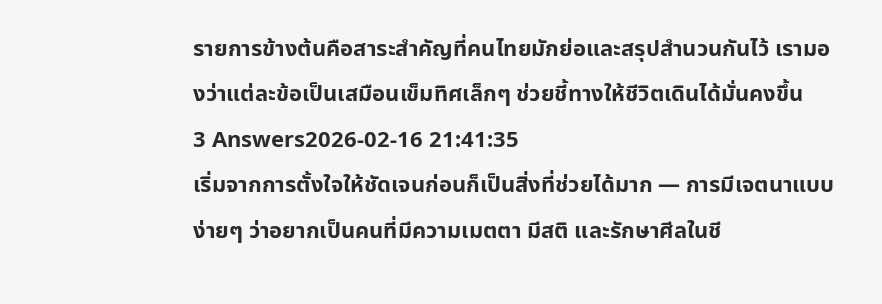รายการข้างต้นคือสาระสำคัญที่คนไทยมักย่อและสรุปสำนวนกันไว้ เรามองว่าแต่ละข้อเป็นเสมือนเข็มทิศเล็กๆ ช่วยชี้ทางให้ชีวิตเดินได้มั่นคงขึ้น
3 Answers2026-02-16 21:41:35
เริ่มจากการตั้งใจให้ชัดเจนก่อนก็เป็นสิ่งที่ช่วยได้มาก — การมีเจตนาแบบง่ายๆ ว่าอยากเป็นคนที่มีความเมตตา มีสติ และรักษาศีลในชี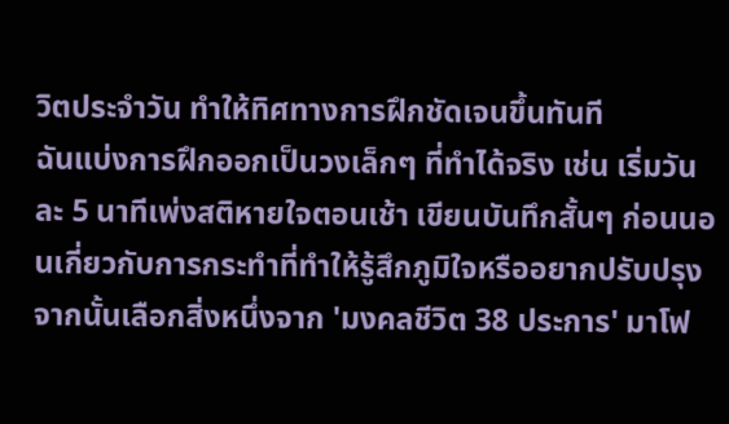วิตประจำวัน ทำให้ทิศทางการฝึกชัดเจนขึ้นทันที
ฉันแบ่งการฝึกออกเป็นวงเล็กๆ ที่ทำได้จริง เช่น เริ่มวันละ 5 นาทีเพ่งสติหายใจตอนเช้า เขียนบันทึกสั้นๆ ก่อนนอนเกี่ยวกับการกระทำที่ทำให้รู้สึกภูมิใจหรืออยากปรับปรุง จากนั้นเลือกสิ่งหนึ่งจาก 'มงคลชีวิต 38 ประการ' มาโฟ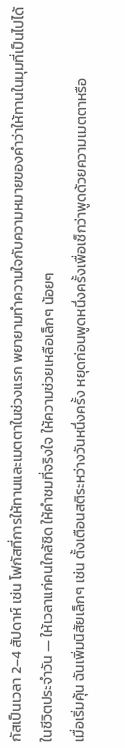กัสเป็นเวลา 2–4 สัปดาห์ เช่น โฟกัสที่การให้ทานและเมตตาในช่วงแรก พยายามทำความใจกับความหมายของคำว่าให้ทานในมุมที่เป็นไปได้ในชีวิตประจำวัน — ให้เวลาแก่คนใกล้ชิด ให้คำชมที่จริงใจ ให้ความช่วยเหลือเล็กๆ น้อยๆ
เมื่อเริ่มคุ้น ฉันเพิ่มนิสัยเล็กๆ เช่น ตั้งเตือนสติระหว่างวันหนึ่งครั้ง หยุดก่อนพูดหนึ่งครั้งเพื่อเช็กว่าพูดด้วยความเมตตาหรือ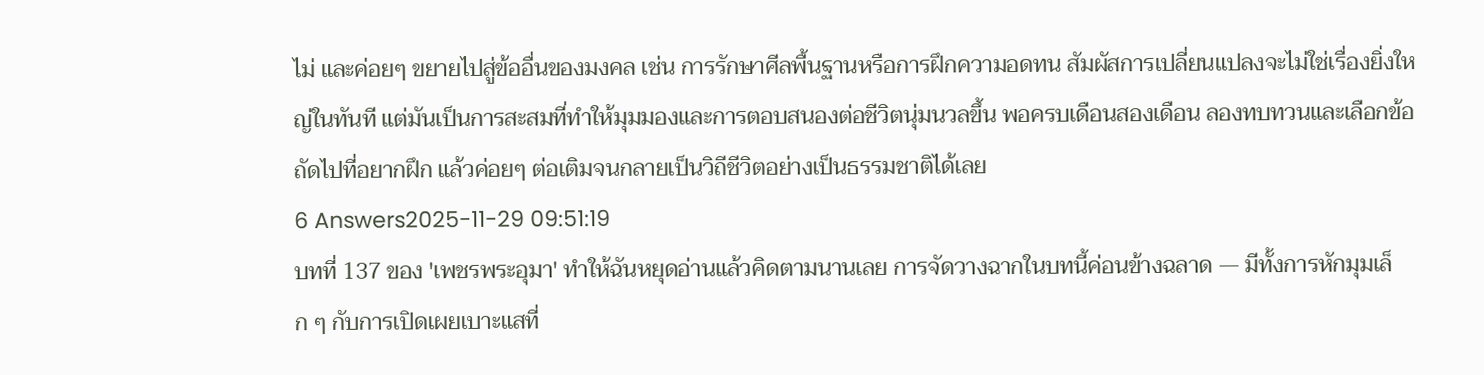ไม่ และค่อยๆ ขยายไปสู่ข้ออื่นของมงคล เช่น การรักษาศีลพื้นฐานหรือการฝึกความอดทน สัมผัสการเปลี่ยนแปลงจะไม่ใช่เรื่องยิ่งใหญ่ในทันที แต่มันเป็นการสะสมที่ทำให้มุมมองและการตอบสนองต่อชีวิตนุ่มนวลขึ้น พอครบเดือนสองเดือน ลองทบทวนและเลือกข้อถัดไปที่อยากฝึก แล้วค่อยๆ ต่อเติมจนกลายเป็นวิถีชีวิตอย่างเป็นธรรมชาติได้เลย
6 Answers2025-11-29 09:51:19
บทที่ 137 ของ 'เพชรพระอุมา' ทำให้ฉันหยุดอ่านแล้วคิดตามนานเลย การจัดวางฉากในบทนี้ค่อนข้างฉลาด — มีทั้งการหักมุมเล็ก ๆ กับการเปิดเผยเบาะแสที่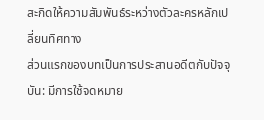สะกิดให้ความสัมพันธ์ระหว่างตัวละครหลักเปลี่ยนทิศทาง
ส่วนแรกของบทเป็นการประสานอดีตกับปัจจุบัน: มีการใช้จดหมาย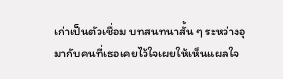เก่าเป็นตัวเชื่อม บทสนทนาสั้น ๆ ระหว่างอุมากับคนที่เธอเคยไว้ใจเผยให้เห็นแผลใจ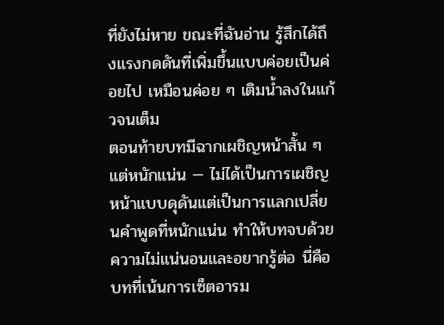ที่ยังไม่หาย ขณะที่ฉันอ่าน รู้สึกได้ถึงแรงกดดันที่เพิ่มขึ้นแบบค่อยเป็นค่อยไป เหมือนค่อย ๆ เติมน้ำลงในแก้วจนเต็ม
ตอนท้ายบทมีฉากเผชิญหน้าสั้น ๆ แต่หนักแน่น — ไม่ได้เป็นการเผชิญหน้าแบบดุดันแต่เป็นการแลกเปลี่ยนคำพูดที่หนักแน่น ทำให้บทจบด้วยความไม่แน่นอนและอยากรู้ต่อ นี่คือบทที่เน้นการเซ็ตอารม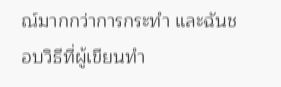ณ์มากกว่าการกระทำ และฉันชอบวิธีที่ผู้เขียนทำ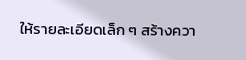ให้รายละเอียดเล็ก ๆ สร้างควา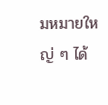มหมายใหญ่ ๆ ได้